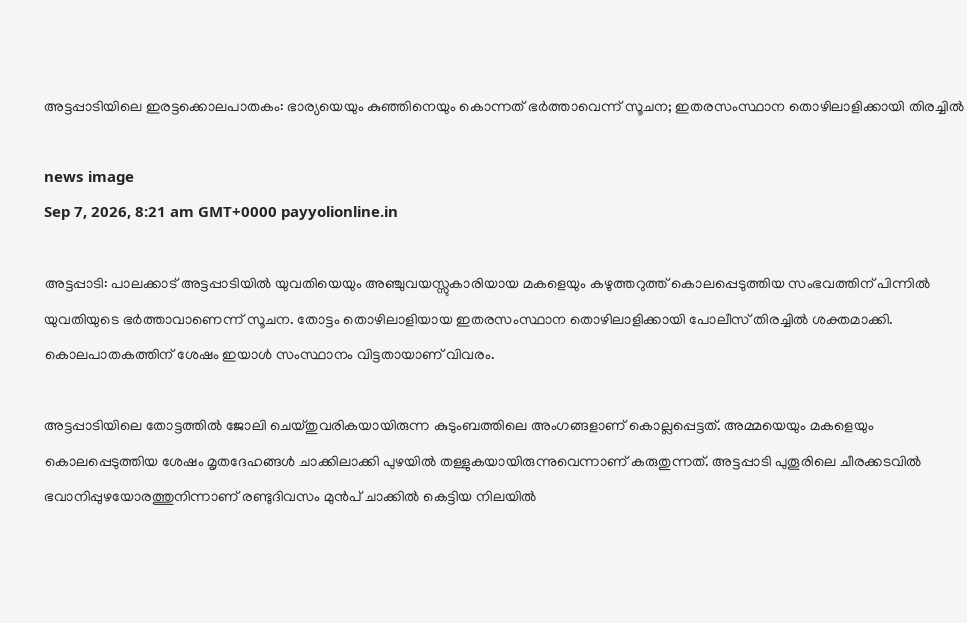അട്ടപ്പാടിയിലെ ഇരട്ടക്കൊലപാതകം: ഭാര്യയെയും കുഞ്ഞിനെയും കൊന്നത് ഭർത്താവെന്ന് സൂചന; ഇതരസംസ്ഥാന തൊഴിലാളിക്കായി തിരച്ചിൽ

news image
Sep 7, 2026, 8:21 am GMT+0000 payyolionline.in

അട്ടപ്പാടി: പാലക്കാട് അട്ടപ്പാടിയിൽ യുവതിയെയും അഞ്ചുവയസ്സുകാരിയായ മകളെയും കഴുത്തറുത്ത് കൊലപ്പെടുത്തിയ സംഭവത്തിന് പിന്നിൽ യുവതിയുടെ ഭർത്താവാണെന്ന് സൂചന. തോട്ടം തൊഴിലാളിയായ ഇതരസംസ്ഥാന തൊഴിലാളിക്കായി പോലീസ് തിരച്ചിൽ ശക്തമാക്കി. കൊലപാതകത്തിന് ശേഷം ഇയാൾ സംസ്ഥാനം വിട്ടതായാണ് വിവരം.

അട്ടപ്പാടിയിലെ തോട്ടത്തിൽ ജോലി ചെയ്തുവരികയായിരുന്ന കുടുംബത്തിലെ അംഗങ്ങളാണ് കൊല്ലപ്പെട്ടത്. അമ്മയെയും മകളെയും കൊലപ്പെടുത്തിയ ശേഷം മൃതദേഹങ്ങൾ ചാക്കിലാക്കി പുഴയിൽ തള്ളുകയായിരുന്നുവെന്നാണ് കരുതുന്നത്. അട്ടപ്പാടി പുതൂരിലെ ചീരക്കടവിൽ ഭവാനിപ്പുഴയോരത്തുനിന്നാണ് രണ്ടുദിവസം മുൻപ് ചാക്കിൽ കെട്ടിയ നിലയിൽ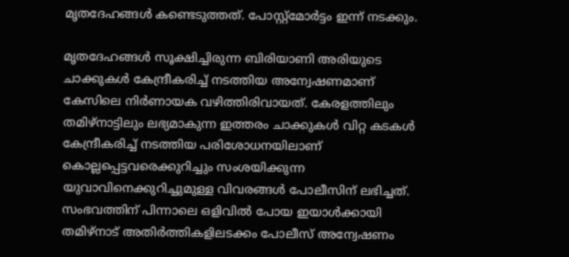മൃതദേഹങ്ങൾ കണ്ടെടുത്തത്. പോസ്റ്റ്‌മോർട്ടം ഇന്ന് നടക്കും.

മൃതദേഹങ്ങൾ സൂക്ഷിച്ചിരുന്ന ബിരിയാണി അരിയുടെ ചാക്കുകൾ കേന്ദ്രീകരിച്ച് നടത്തിയ അന്വേഷണമാണ് കേസിലെ നിർണായക വഴിത്തിരിവായത്. കേരളത്തിലും തമിഴ്‌നാട്ടിലും ലഭ്യമാകുന്ന ഇത്തരം ചാക്കുകൾ വിറ്റ കടകൾ കേന്ദ്രീകരിച്ച് നടത്തിയ പരിശോധനയിലാണ് കൊല്ലപ്പെട്ടവരെക്കുറിച്ചും സംശയിക്കുന്ന യുവാവിനെക്കുറിച്ചുമുള്ള വിവരങ്ങൾ പോലീസിന് ലഭിച്ചത്. സംഭവത്തിന് പിന്നാലെ ഒളിവിൽ പോയ ഇയാൾക്കായി തമിഴ്‌നാട് അതിർത്തികളിലടക്കം പോലീസ് അന്വേഷണം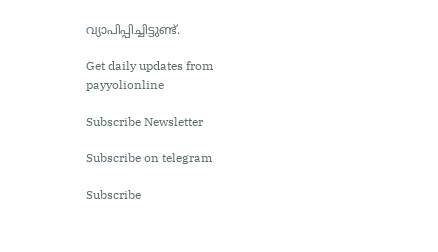വ്യാപിപ്പിച്ചിട്ടുണ്ട്.

Get daily updates from payyolionline

Subscribe Newsletter

Subscribe on telegram

Subscribe